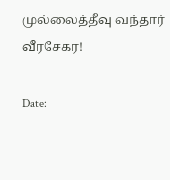முல்லைத்தீவு வந்தார் வீரசேகர!

Date: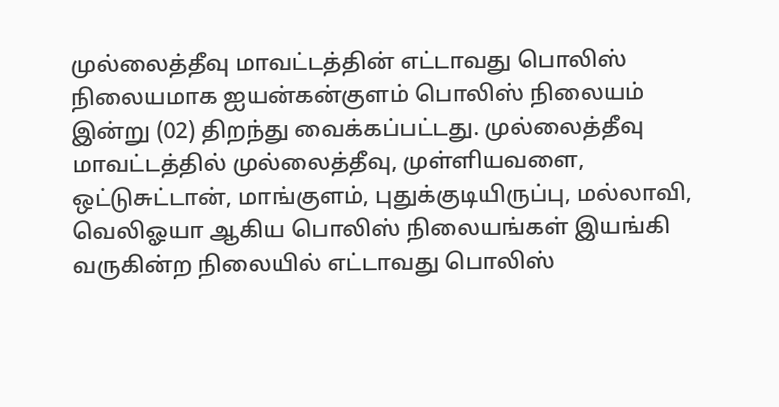முல்லைத்தீவு மாவட்டத்தின் எட்டாவது பொலிஸ் நிலையமாக ஐயன்கன்குளம் பொலிஸ் நிலையம் இன்று (02) திறந்து வைக்கப்பட்டது. முல்லைத்தீவு மாவட்டத்தில் முல்லைத்தீவு, முள்ளியவளை, ஒட்டுசுட்டான், மாங்குளம், புதுக்குடியிருப்பு, மல்லாவி, வெலிஓயா ஆகிய பொலிஸ் நிலையங்கள் இயங்கி வருகின்ற நிலையில் எட்டாவது பொலிஸ்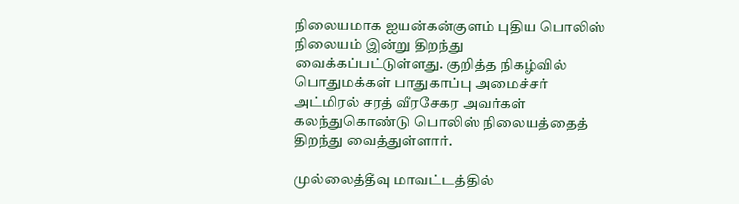நிலையமாக ஐயன்கன்குளம் புதிய பொலிஸ் நிலையம் இன்று திறந்து வைக்கப்பட்டுள்ளது. குறித்த நிகழ்வில் பொதுமக்கள் பாதுகாப்பு அமைச்சர் அட்மிரல் சரத் வீரசேகர அவர்கள் கலந்துகொண்டு பொலிஸ் நிலையத்தைத் திறந்து வைத்துள்ளார்.

முல்லைத்தீவு மாவட்டத்தில்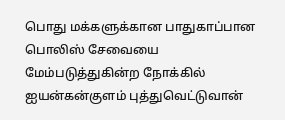பொது மக்களுக்கான பாதுகாப்பான பொலிஸ் சேவையை மேம்படுத்துகின்ற நோக்கில் ஐயன்கன்குளம் புத்துவெட்டுவான்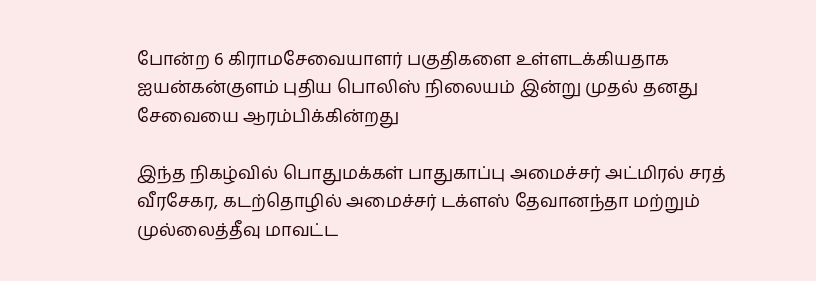போன்ற 6 கிராமசேவையாளர் பகுதிகளை உள்ளடக்கியதாக ஐயன்கன்குளம் புதிய பொலிஸ் நிலையம் இன்று முதல் தனது சேவையை ஆரம்பிக்கின்றது

இந்த நிகழ்வில் பொதுமக்கள் பாதுகாப்பு அமைச்சர் அட்மிரல் சரத் வீரசேகர, கடற்தொழில் அமைச்சர் டக்ளஸ் தேவானந்தா மற்றும் முல்லைத்தீவு மாவட்ட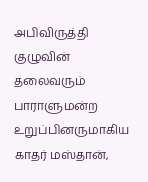அபிவிருத்தி குழுவின் தலைவரும் பாராளுமன்ற உறுப்பினருமாகிய காதர் மஸ்தான்,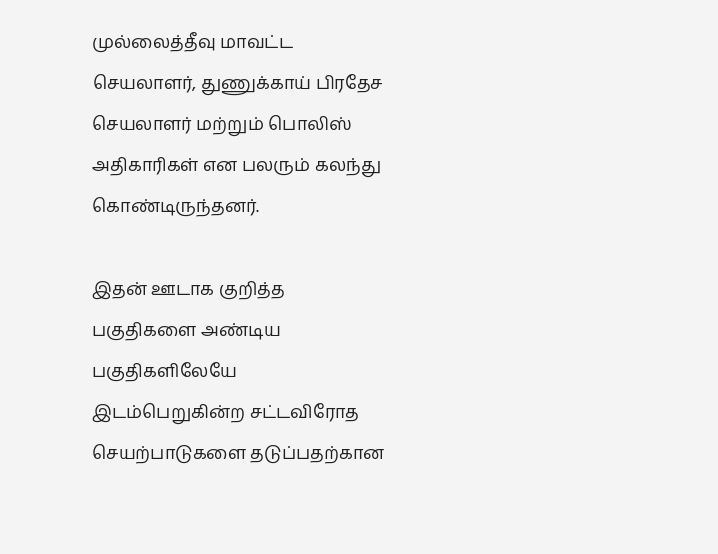முல்லைத்தீவு மாவட்ட செயலாளர், துணுக்காய் பிரதேச செயலாளர் மற்றும் பொலிஸ் அதிகாரிகள் என பலரும் கலந்து கொண்டிருந்தனர்.

இதன் ஊடாக குறித்த பகுதிகளை அண்டிய பகுதிகளிலேயே இடம்பெறுகின்ற சட்டவிரோத செயற்பாடுகளை தடுப்பதற்கான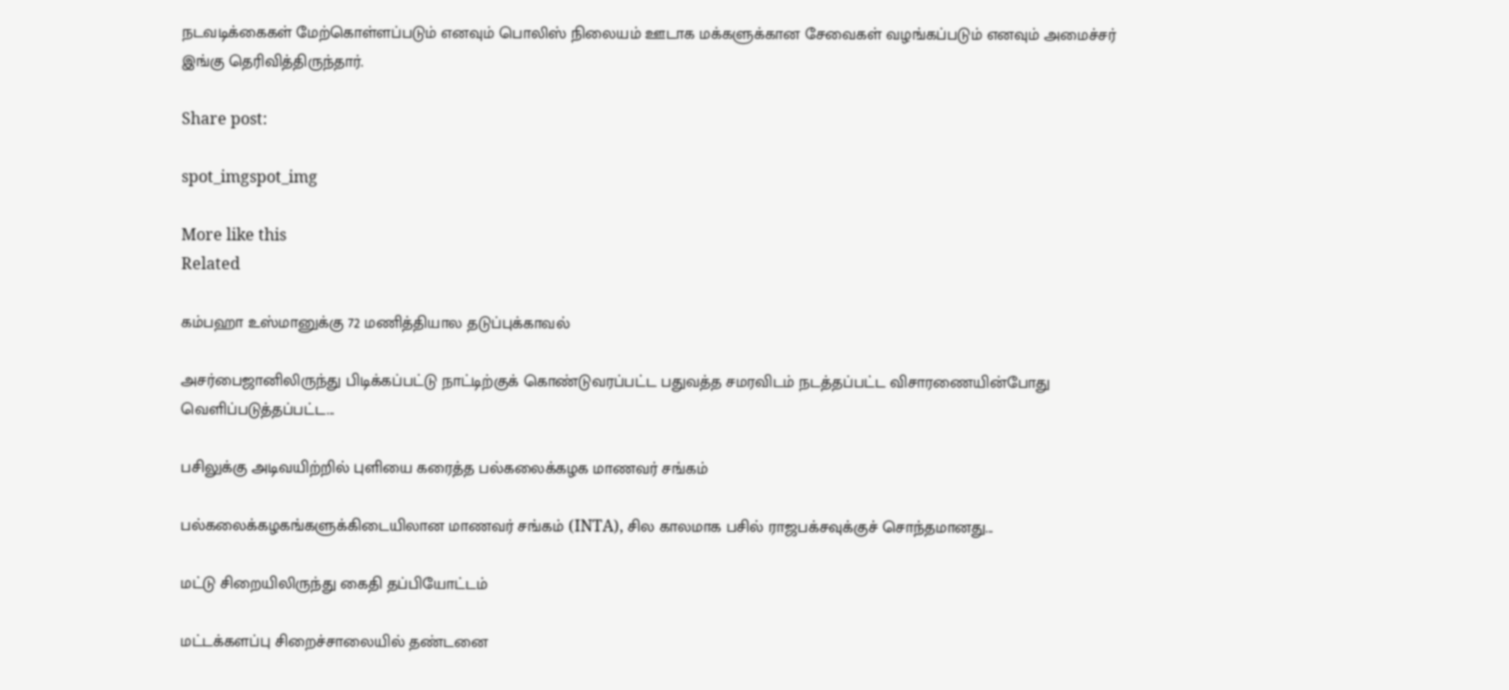நடவடிக்கைகள் மேற்கொள்ளப்படும் எனவும் பொலிஸ் நிலையம் ஊடாக மக்களுக்கான சேவைகள் வழங்கப்படும் எனவும் அமைச்சர் இங்கு தெரிவித்திருந்தார்.

Share post:

spot_imgspot_img

More like this
Related

கம்பஹா உஸ்மானுக்கு 72 மணித்தியால தடுப்புக்காவல்

அசர்பைஜானிலிருந்து பிடிக்கப்பட்டு நாட்டிற்குக் கொண்டுவரப்பட்ட பதுவத்த சமரவிடம் நடத்தப்பட்ட விசாரணையின்போது வெளிப்படுத்தப்பட்ட...

பசிலுக்கு அடிவயிற்றில் புளியை கரைத்த பல்கலைக்கழக மாணவர் சங்கம்

பல்கலைக்கழகங்களுக்கிடையிலான மாணவர் சங்கம் (INTA), சில காலமாக பசில் ராஜபக்சவுக்குச் சொந்தமானது...

மட்டு சிறையிலிருந்து கைதி தப்பியோட்டம்

மட்டக்களப்பு சிறைச்சாலையில் தண்டனை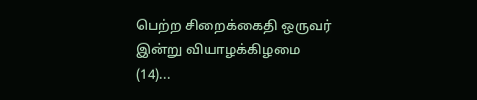பெற்ற சிறைக்கைதி ஒருவர் இன்று வியாழக்கிழமை (14)...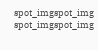spot_imgspot_img
spot_imgspot_img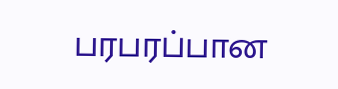பரபரப்பான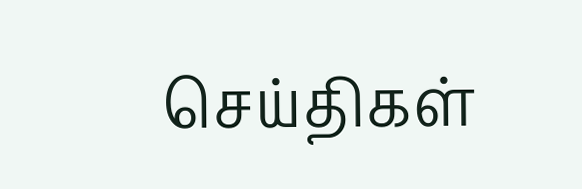செய்திகள்